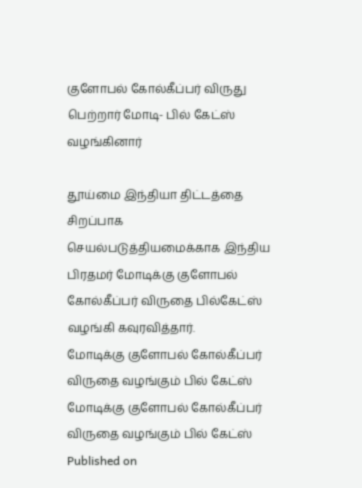குளோபல் கோல்கீப்பர் விருது பெற்றார் மோடி- பில் கேட்ஸ் வழங்கினார்

தூய்மை இந்தியா திட்டத்தை சிறப்பாக செயல்படுத்தியமைக்காக இந்திய பிரதமர் மோடிக்கு குளோபல் கோல்கீப்பர் விருதை பில்கேட்ஸ் வழங்கி கவுரவித்தார்.
மோடிக்கு குளோபல் கோல்கீப்பர் விருதை வழங்கும் பில் கேட்ஸ்
மோடிக்கு குளோபல் கோல்கீப்பர் விருதை வழங்கும் பில் கேட்ஸ்
Published on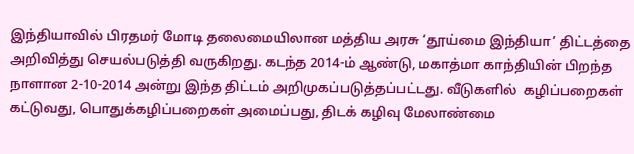இந்தியாவில் பிரதமர் மோடி தலைமையிலான மத்திய அரசு ‘தூய்மை இந்தியா’ திட்டத்தை அறிவித்து செயல்படுத்தி வருகிறது. கடந்த 2014-ம் ஆண்டு, மகாத்மா காந்தியின் பிறந்த  நாளான 2-10-2014 அன்று இந்த திட்டம் அறிமுகப்படுத்தப்பட்டது. வீடுகளில்  கழிப்பறைகள் கட்டுவது, பொதுக்கழிப்பறைகள் அமைப்பது, திடக் கழிவு மேலாண்மை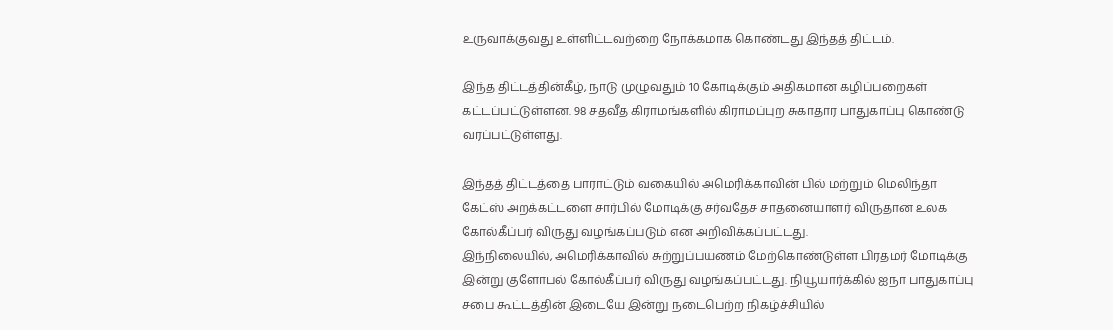உருவாக்குவது உள்ளிட்டவற்றை நோக்கமாக கொண்டது இந்தத் திட்டம்.

இந்த திட்டத்தின்கீழ், நாடு முழுவதும் 10 கோடிக்கும் அதிகமான கழிப்பறைகள் கட்டப்பட்டுள்ளன. 98 சதவீத கிராமங்களில் கிராமப்புற சுகாதார பாதுகாப்பு கொண்டு வரப்பட்டுள்ளது.

இந்தத் திட்டத்தை பாராட்டும் வகையில் அமெரிக்காவின் பில் மற்றும் மெலிந்தா கேட்ஸ் அறக்கட்டளை சார்பில் மோடிக்கு சர்வதேச சாதனையாளர் விருதான உலக கோல்கீப்பர் விருது வழங்கப்படும் என அறிவிக்கப்பட்டது.
இந்நிலையில், அமெரிக்காவில் சுற்றுப்பயணம் மேற்கொண்டுள்ள பிரதமர் மோடிக்கு இன்று குளோபல் கோல்கீப்பர் விருது வழங்கப்பட்டது. நியூயார்க்கில் ஐநா பாதுகாப்பு சபை கூட்டத்தின் இடையே இன்று நடைபெற்ற நிகழ்ச்சியில்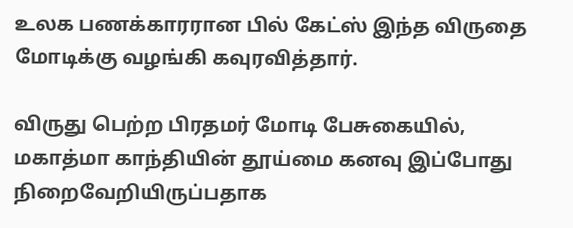உலக பணக்காரரான பில் கேட்ஸ் இந்த விருதை மோடிக்கு வழங்கி கவுரவித்தார்.

விருது பெற்ற பிரதமர் மோடி பேசுகையில், மகாத்மா காந்தியின் தூய்மை கனவு இப்போது நிறைவேறியிருப்பதாக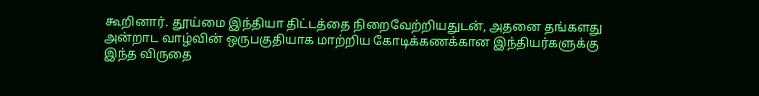கூறினார். தூய்மை இந்தியா திட்டத்தை நிறைவேற்றியதுடன், அதனை தங்களது அன்றாட வாழ்வின் ஒருபகுதியாக மாற்றிய கோடிக்கணக்கான இந்தியர்களுக்கு இந்த விருதை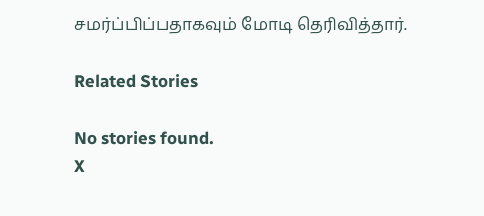சமர்ப்பிப்பதாகவும் மோடி தெரிவித்தார்.

Related Stories

No stories found.
X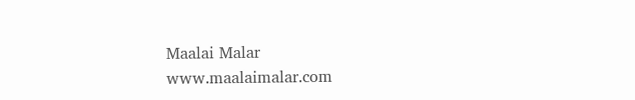Maalai Malar
www.maalaimalar.com